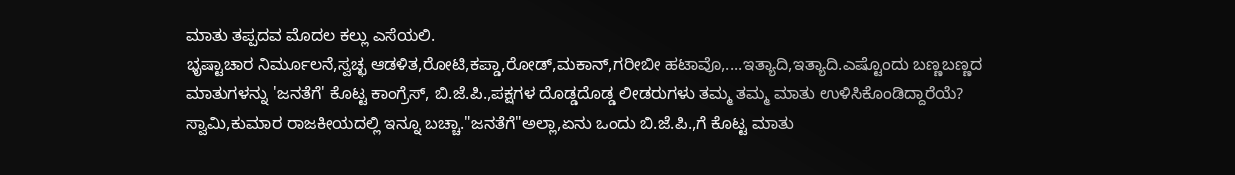ಮಾತು ತಪ್ಪದವ ಮೊದಲ ಕಲ್ಲು ಎಸೆಯಲಿ.
ಭೃಷ್ಟಾಚಾರ ನಿರ್ಮೂಲನೆ,ಸ್ವಚ್ಛ ಆಡಳಿತ,ರೋಟಿ,ಕಪ್ಡಾ,ರೋಡ್,ಮಕಾನ್,ಗರೀಬೀ ಹಟಾವೊ,....ಇತ್ಯಾದಿ,ಇತ್ಯಾದಿ.ಎಷ್ಟೊಂದು ಬಣ್ಣಬಣ್ಣದ ಮಾತುಗಳನ್ನು 'ಜನತೆಗೆ' ಕೊಟ್ಟ ಕಾಂಗ್ರೆಸ್, ಬಿ.ಜೆ.ಪಿ.,ಪಕ್ಷಗಳ ದೊಡ್ಡದೊಡ್ಡ ಲೀಡರುಗಳು ತಮ್ಮ ತಮ್ಮ ಮಾತು ಉಳಿಸಿಕೊಂಡಿದ್ದಾರೆಯೆ? ಸ್ವಾಮಿ,ಕುಮಾರ ರಾಜಕೀಯದಲ್ಲಿ ಇನ್ನೂ ಬಚ್ಚಾ."ಜನತೆಗೆ"ಅಲ್ಲಾ,ಏನು ಒಂದು ಬಿ.ಜೆ.ಪಿ.,ಗೆ ಕೊಟ್ಟ ಮಾತು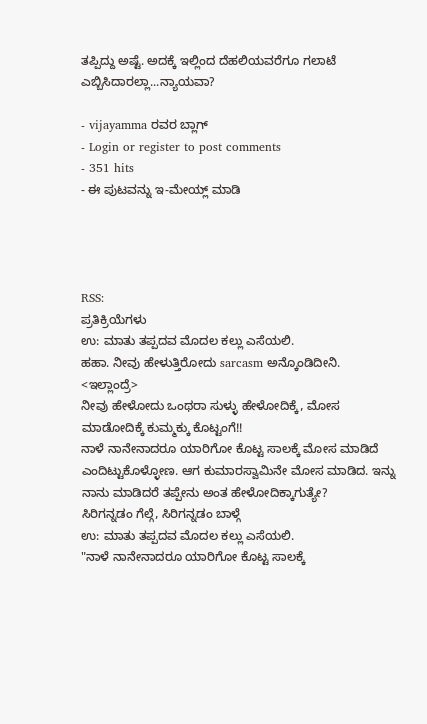ತಪ್ಪಿದ್ದು ಅಷ್ಟೆ. ಅದಕ್ಕೆ ಇಲ್ಲಿಂದ ದೆಹಲಿಯವರೆಗೂ ಗಲಾಟೆ ಎಬ್ಬಿಸಿದಾರಲ್ಲಾ...ನ್ಯಾಯವಾ?

- vijayamma ರವರ ಬ್ಲಾಗ್
- Login or register to post comments
- 351 hits
- ಈ ಪುಟವನ್ನು ಇ-ಮೇಯ್ಲ್ ಮಾಡಿ




RSS:
ಪ್ರತಿಕ್ರಿಯೆಗಳು
ಉ: ಮಾತು ತಪ್ಪದವ ಮೊದಲ ಕಲ್ಲು ಎಸೆಯಲಿ.
ಹಹಾ. ನೀವು ಹೇಳುತ್ತಿರೋದು sarcasm ಅನ್ಕೊಂಡಿದೀನಿ.
<ಇಲ್ಲಾಂದ್ರೆ>
ನೀವು ಹೇಳೋದು ಒಂಥರಾ ಸುಳ್ಳು ಹೇಳೋದಿಕ್ಕೆ, ಮೋಸ ಮಾಡೋದಿಕ್ಕೆ ಕುಮ್ಮಕ್ಕು ಕೊಟ್ಟಂಗೆ!!
ನಾಳೆ ನಾನೇನಾದರೂ ಯಾರಿಗೋ ಕೊಟ್ಟ ಸಾಲಕ್ಕೆ ಮೋಸ ಮಾಡಿದೆ ಎಂದಿಟ್ಟುಕೊಳ್ಳೋಣ. ಆಗ ಕುಮಾರಸ್ವಾಮಿನೇ ಮೋಸ ಮಾಡಿದ. ಇನ್ನು ನಾನು ಮಾಡಿದರೆ ತಪ್ಪೇನು ಅಂತ ಹೇಳೋದಿಕ್ಕಾಗುತ್ಯೇ?
ಸಿರಿಗನ್ನಡಂ ಗೆಲ್ಗೆ, ಸಿರಿಗನ್ನಡಂ ಬಾಳ್ಗೆ
ಉ: ಮಾತು ತಪ್ಪದವ ಮೊದಲ ಕಲ್ಲು ಎಸೆಯಲಿ.
"ನಾಳೆ ನಾನೇನಾದರೂ ಯಾರಿಗೋ ಕೊಟ್ಟ ಸಾಲಕ್ಕೆ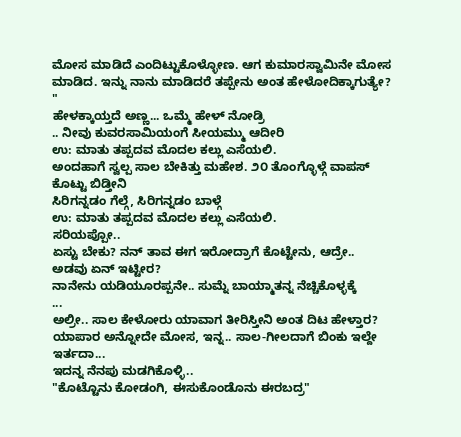ಮೋಸ ಮಾಡಿದೆ ಎಂದಿಟ್ಟುಕೊಳ್ಳೋಣ. ಆಗ ಕುಮಾರಸ್ವಾಮಿನೇ ಮೋಸ ಮಾಡಿದ. ಇನ್ನು ನಾನು ಮಾಡಿದರೆ ತಪ್ಪೇನು ಅಂತ ಹೇಳೋದಿಕ್ಕಾಗುತ್ಯೇ? "
ಹೇಳಕ್ಕಾಯ್ತದೆ ಅಣ್ಣ... ಒಮ್ಮೆ ಹೇಳ್ ನೋಡ್ರಿ
.. ನೀವು ಕುವರಸಾಮಿಯಂಗೆ ಸೀಯಮ್ಮು ಆದೀರಿ
ಉ: ಮಾತು ತಪ್ಪದವ ಮೊದಲ ಕಲ್ಲು ಎಸೆಯಲಿ.
ಅಂದಹಾಗೆ ಸ್ವಲ್ಪ ಸಾಲ ಬೇಕಿತ್ತು ಮಹೇಶ. ೨೦ ತೊಂಗ್ಳೊಳ್ಗೆ ವಾಪಸ್ ಕೊಟ್ಟು ಬಿಡ್ತೀನಿ
ಸಿರಿಗನ್ನಡಂ ಗೆಲ್ಗೆ, ಸಿರಿಗನ್ನಡಂ ಬಾಳ್ಗೆ
ಉ: ಮಾತು ತಪ್ಪದವ ಮೊದಲ ಕಲ್ಲು ಎಸೆಯಲಿ.
ಸರಿಯಪ್ಪೋ..
ಏಸ್ಟು ಬೇಕು? ನನ್ ತಾವ ಈಗ ಇರೋದ್ರಾಗೆ ಕೊಟ್ಟೇನು, ಆದ್ರೇ.. ಅಡವು ಏನ್ ಇಟ್ಟೀರ?
ನಾನೇನು ಯಡಿಯೂರಪ್ಪನೇ.. ಸುಮ್ನೆ ಬಾಯ್ಮಾತನ್ನ ನೆಚ್ಚಿಕೊಳ್ಳಕ್ಕೆ
...
ಅಲ್ರೀ.. ಸಾಲ ಕೇಳೋರು ಯಾವಾಗ ತೀರಿಸ್ತೀನಿ ಅಂತ ದಿಟ ಹೇಳ್ತಾರ?
ಯಾಪಾರ ಅನ್ನೋದೇ ಮೋಸ, ಇನ್ನ.. ಸಾಲ-ಗೀಲದಾಗೆ ಬಿಂಕು ಇಲ್ದೇ ಇರ್ತದಾ...
ಇದನ್ನ ನೆನಪು ಮಡಗಿಕೊಳ್ಳಿ..
"ಕೊಟ್ಟೊನು ಕೋಡಂಗಿ, ಈಸುಕೊಂಡೊನು ಈರಬದ್ರ"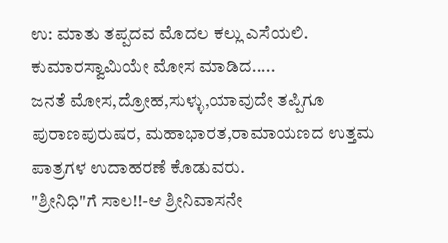ಉ: ಮಾತು ತಪ್ಪದವ ಮೊದಲ ಕಲ್ಲು ಎಸೆಯಲಿ.
ಕುಮಾರಸ್ವಾಮಿಯೇ ಮೋಸ ಮಾಡಿದ.....
ಜನತೆ ಮೋಸ,ದ್ರೋಹ,ಸುಳ್ಳು,ಯಾವುದೇ ತಪ್ಪಿಗೂ ಪುರಾಣಪುರುಷರ, ಮಹಾಭಾರತ,ರಾಮಾಯಣದ ಉತ್ತಮ ಪಾತ್ರಗಳ ಉದಾಹರಣೆ ಕೊಡುವರು.
"ಶ್ರೀನಿಧಿ"ಗೆ ಸಾಲ!!-ಆ ಶ್ರೀನಿವಾಸನೇ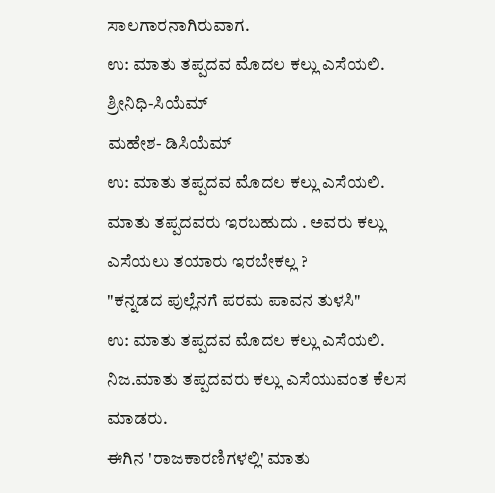ಸಾಲಗಾರನಾಗಿರುವಾಗ.
ಉ: ಮಾತು ತಪ್ಪದವ ಮೊದಲ ಕಲ್ಲು ಎಸೆಯಲಿ.
ಶ್ರೀನಿಧಿ-ಸಿಯೆಮ್
ಮಹೇಶ- ಡಿಸಿಯೆಮ್
ಉ: ಮಾತು ತಪ್ಪದವ ಮೊದಲ ಕಲ್ಲು ಎಸೆಯಲಿ.
ಮಾತು ತಪ್ಪದವರು ಇರಬಹುದು . ಅವರು ಕಲ್ಲು ಎಸೆಯಲು ತಯಾರು ಇರಬೇಕಲ್ಲ ?
"ಕನ್ನಡದ ಪುಲ್ಲೆನಗೆ ಪರಮ ಪಾವನ ತುಳಸಿ"
ಉ: ಮಾತು ತಪ್ಪದವ ಮೊದಲ ಕಲ್ಲು ಎಸೆಯಲಿ.
ನಿಜ.ಮಾತು ತಪ್ಪದವರು ಕಲ್ಲು ಎಸೆಯುವಂತ ಕೆಲಸ ಮಾಡರು.
ಈಗಿನ 'ರಾಜಕಾರಣಿಗಳಲ್ಲಿ' ಮಾತು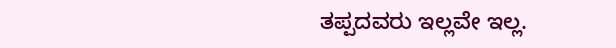ತಪ್ಪದವರು ಇಲ್ಲವೇ ಇಲ್ಲ.